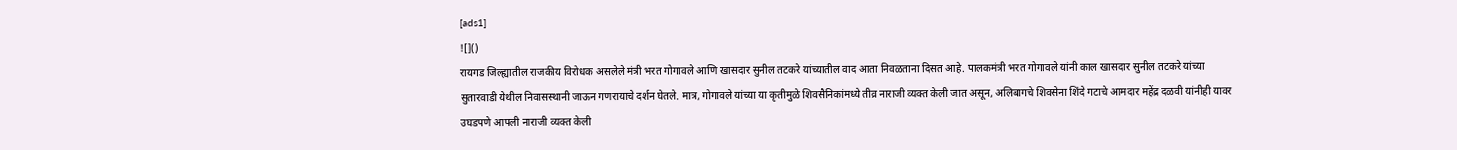[ads1]
![]()
रायगड जिल्ह्यातील राजकीय विरोधक असलेले मंत्री भरत गोगावले आणि खासदार सुनील तटकरे यांच्यातील वाद आता निवळताना दिसत आहे. पालकमंत्री भरत गोगावले यांनी काल खासदार सुनील तटकरे यांच्या सुतारवाडी येथील निवासस्थानी जाऊन गणरायाचे दर्शन घेतले. मात्र, गोगावले यांच्या या कृतीमुळे शिवसैनिकांमध्ये तीव्र नाराजी व्यक्त केली जात असून, अलिबागचे शिवसेना शिंदे गटाचे आमदार महेंद्र दळवी यांनीही यावर उघडपणे आपली नाराजी व्यक्त केली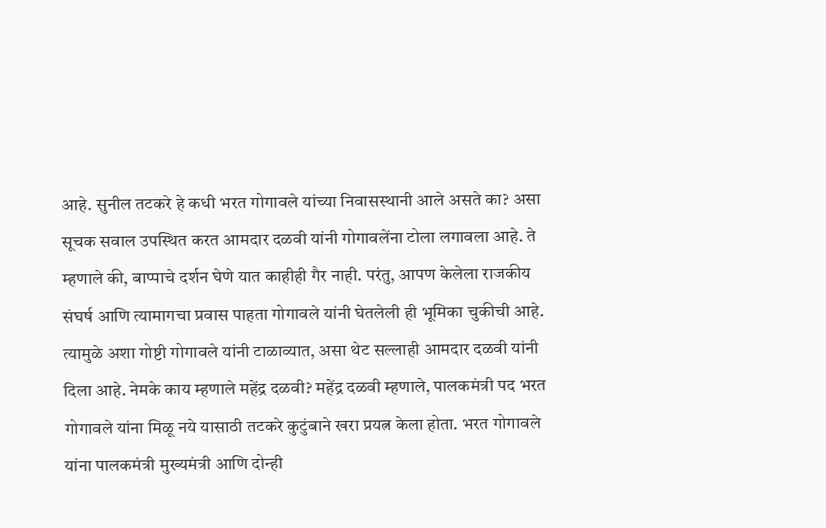आहे. सुनील तटकरे हे कधी भरत गोगावले यांच्या निवासस्थानी आले असते का? असा सूचक सवाल उपस्थित करत आमदार दळवी यांनी गोगावलेंना टोला लगावला आहे. ते म्हणाले की, बाप्पाचे दर्शन घेणे यात काहीही गैर नाही. परंतु, आपण केलेला राजकीय संघर्ष आणि त्यामागचा प्रवास पाहता गोगावले यांनी घेतलेली ही भूमिका चुकीची आहे. त्यामुळे अशा गोष्टी गोगावले यांनी टाळाव्यात, असा थेट सल्लाही आमदार दळवी यांनी दिला आहे. नेमके काय म्हणाले महेंद्र दळवी? महेंद्र दळवी म्हणाले, पालकमंत्री पद भरत गोगावले यांना मिळू नये यासाठी तटकरे कुटुंबाने खरा प्रयत्न केला होता. भरत गोगावले यांना पालकमंत्री मुख्यमंत्री आणि दोन्ही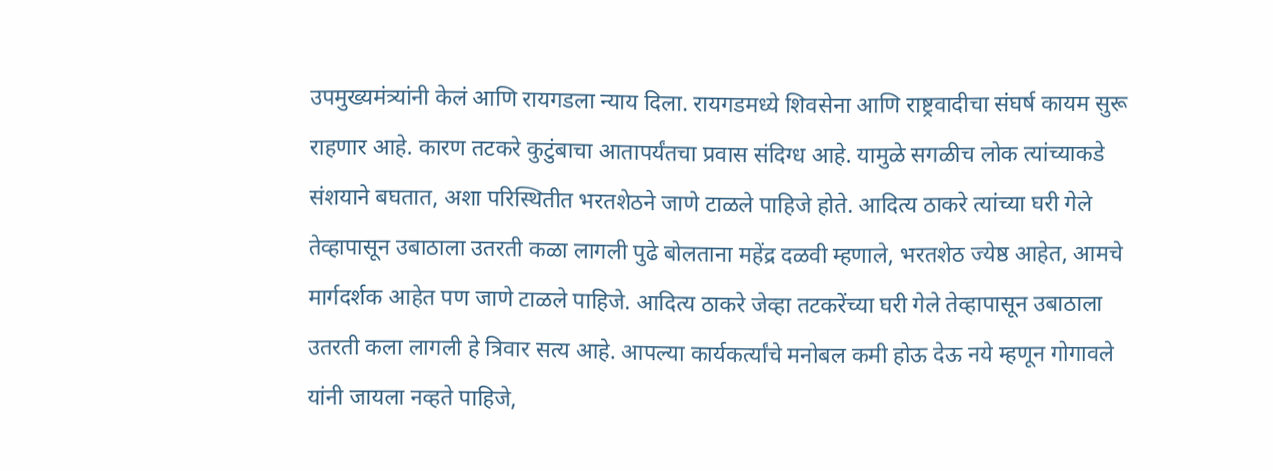उपमुख्यमंत्र्यांनी केलं आणि रायगडला न्याय दिला. रायगडमध्ये शिवसेना आणि राष्ट्रवादीचा संघर्ष कायम सुरू राहणार आहे. कारण तटकरे कुटुंबाचा आतापर्यंतचा प्रवास संदिग्ध आहे. यामुळे सगळीच लोक त्यांच्याकडे संशयाने बघतात, अशा परिस्थितीत भरतशेठने जाणे टाळले पाहिजे होते. आदित्य ठाकरे त्यांच्या घरी गेले तेव्हापासून उबाठाला उतरती कळा लागली पुढे बोलताना महेंद्र दळवी म्हणाले, भरतशेठ ज्येष्ठ आहेत, आमचे मार्गदर्शक आहेत पण जाणे टाळले पाहिजे. आदित्य ठाकरे जेव्हा तटकरेंच्या घरी गेले तेव्हापासून उबाठाला उतरती कला लागली हे त्रिवार सत्य आहे. आपल्या कार्यकर्त्यांचे मनोबल कमी होऊ देऊ नये म्हणून गोगावले यांनी जायला नव्हते पाहिजे,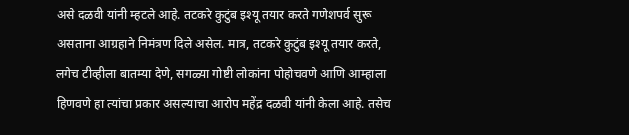असे दळवी यांनी म्हटले आहे. तटकरे कुटुंब इश्यू तयार करते गणेशपर्व सुरू असताना आग्रहाने निमंत्रण दिले असेल. मात्र, तटकरे कुटुंब इश्यू तयार करते, लगेच टीव्हीला बातम्या देणे, सगळ्या गोष्टी लोकांना पोहोचवणे आणि आम्हाला हिणवणे हा त्यांचा प्रकार असल्याचा आरोप महेंद्र दळवी यांनी केला आहे. तसेच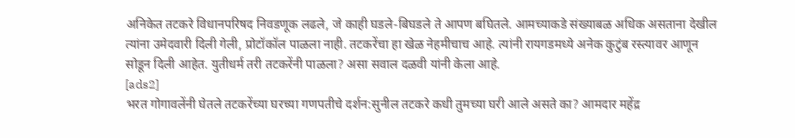अनिकेत तटकरे विधानपरिषद निवडणूक लढले, जे काही घडले-बिघडले ते आपण बघितले. आमच्याकडे संख्याबळ अधिक असताना देखील त्यांना उमेदवारी दिली गेली, प्रोटॉकॉल पाळला नाही. तटकरेंचा हा खेळ नेहमीचाच आहे. त्यांनी रायगडमध्ये अनेक कुटुंब रस्त्यावर आणून सोडून दिली आहेत. युतीधर्म तरी तटकरेंनी पाळला? असा सवाल दळवी यांनी केला आहे.
[ads2]
भरत गोगावलेंनी घेतले तटकरेंच्या घरच्या गणपतीचे दर्शन:सुनील तटकरे कधी तुमच्या घरी आले असते का? आमदार महेंद्र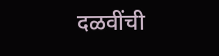दळवींची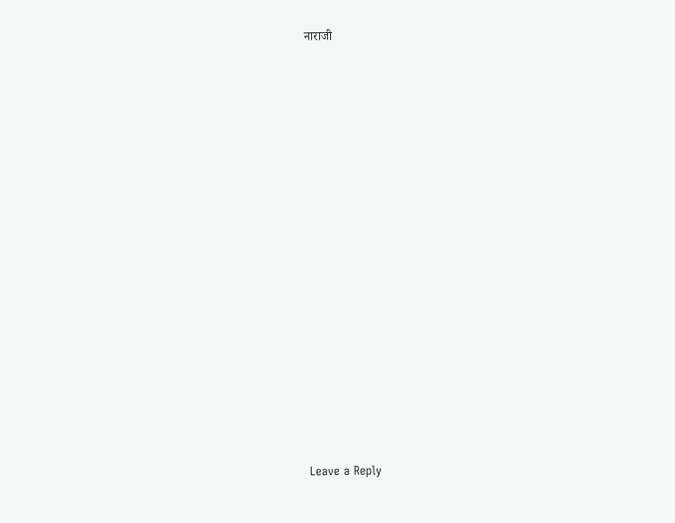नाराजी
















Leave a Reply